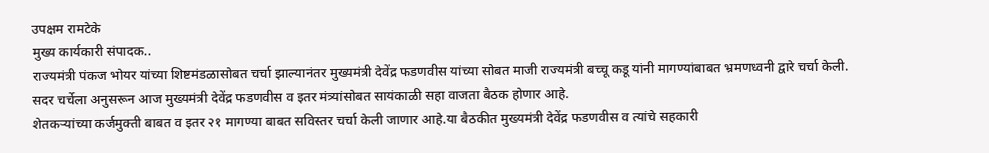उपक्षम रामटेके
मुख्य कार्यकारी संपादक..
राज्यमंत्री पंकज भोयर यांच्या शिष्टमंडळासोबत चर्चा झाल्यानंतर मुख्यमंत्री देवेंद्र फडणवीस यांच्या सोबत माजी राज्यमंत्री बच्चू कडू यांनी मागण्यांबाबत भ्रमणध्वनी द्वारे चर्चा केली.
सदर चर्चेला अनुसरून आज मुख्यमंत्री देवेंद्र फडणवीस व इतर मंत्र्यांसोबत सायंकाळी सहा वाजता बैठक होणार आहे.
शेतकऱ्यांच्या कर्जमुक्ती बाबत व इतर २१ मागण्या बाबत सविस्तर चर्चा केली जाणार आहे.या बैठकीत मुख्यमंत्री देवेंद्र फडणवीस व त्यांचे सहकारी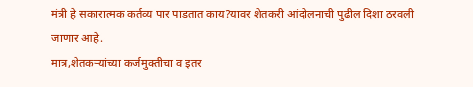मंत्री हे सकारात्मक कर्तव्य पार पाडतात काय?यावर शेतकरी आंदोलनाची पुढील दिशा ठरवली जाणार आहे.
मात्र,शेतकऱ्यांच्या कर्जमुक्तीचा व इतर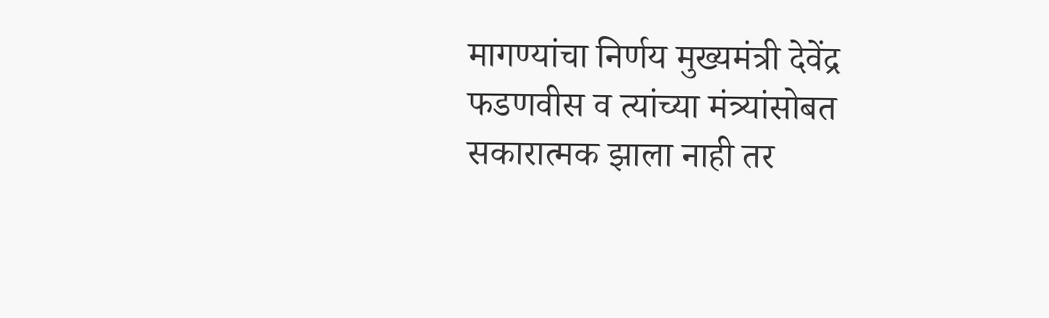मागण्यांचा निर्णय मुख्यमंत्री देवेंद्र फडणवीस व त्यांच्या मंत्र्यांसोबत सकारात्मक झाला नाही तर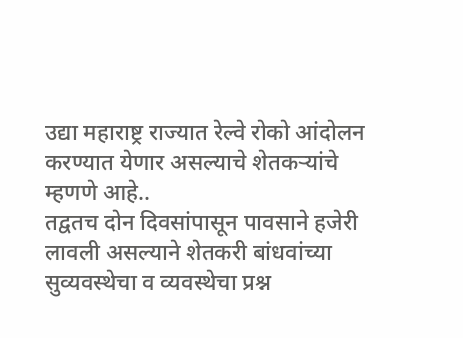उद्या महाराष्ट्र राज्यात रेल्वे रोको आंदोलन करण्यात येणार असल्याचे शेतकऱ्यांचे म्हणणे आहे..
तद्वतच दोन दिवसांपासून पावसाने हजेरी लावली असल्याने शेतकरी बांधवांच्या सुव्यवस्थेचा व व्यवस्थेचा प्रश्न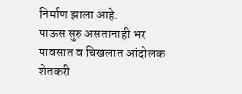निर्माण झाला आहे.
पाऊस सुरु असतानाही भर पावसात व चिखलात आंदोलक शेतकरी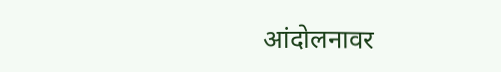आंदोलनावर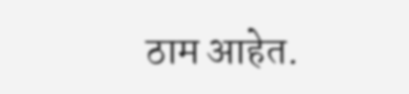ठाम आहेत.